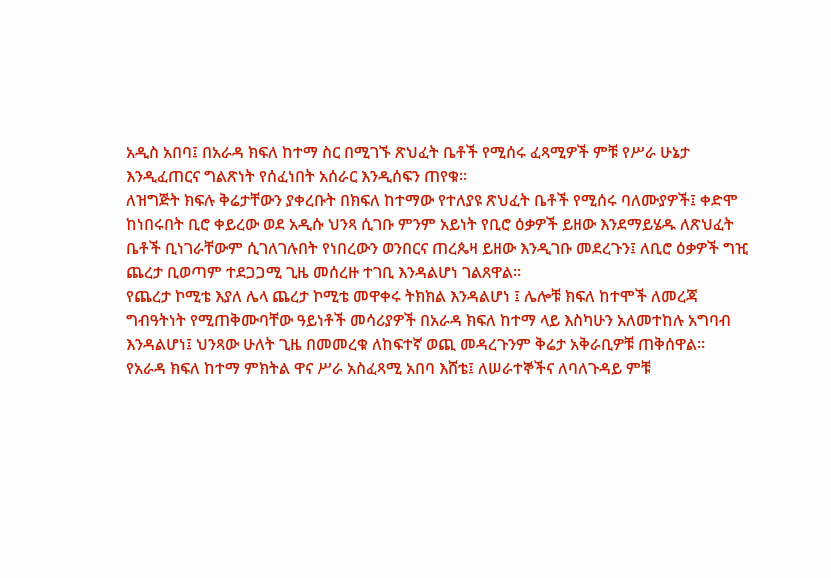አዲስ አበባ፤ በአራዳ ክፍለ ከተማ ስር በሚገኙ ጽህፈት ቤቶች የሚሰሩ ፈጻሚዎች ምቹ የሥራ ሁኔታ እንዲፈጠርና ግልጽነት የሰፈነበት አሰራር እንዲሰፍን ጠየቁ፡፡
ለዝግጅት ክፍሉ ቅሬታቸውን ያቀረቡት በክፍለ ከተማው የተለያዩ ጽህፈት ቤቶች የሚሰሩ ባለሙያዎች፤ ቀድሞ ከነበሩበት ቢሮ ቀይረው ወደ አዲሱ ህንጻ ሲገቡ ምንም አይነት የቢሮ ዕቃዎች ይዘው እንደማይሄዱ ለጽህፈት ቤቶች ቢነገራቸውም ሲገለገሉበት የነበረውን ወንበርና ጠረጴዛ ይዘው እንዲገቡ መደረጉን፤ ለቢሮ ዕቃዎች ግዢ ጨረታ ቢወጣም ተደጋጋሚ ጊዜ መሰረዙ ተገቢ እንዳልሆነ ገልጸዋል፡፡
የጨረታ ኮሚቴ እያለ ሌላ ጨረታ ኮሚቴ መዋቀሩ ትክክል እንዳልሆነ ፤ ሌሎቹ ክፍለ ከተሞች ለመረጃ ግብዓትነት የሚጠቅሙባቸው ዓይነቶች መሳሪያዎች በአራዳ ክፍለ ከተማ ላይ እስካሁን አለመተከሉ አግባብ እንዳልሆነ፤ ህንጻው ሁለት ጊዜ በመመረቁ ለከፍተኛ ወጪ መዳረጉንም ቅሬታ አቅራቢዎቹ ጠቅሰዋል፡፡
የአራዳ ክፍለ ከተማ ምክትል ዋና ሥራ አስፈጻሚ አበባ እሸቴ፤ ለሠራተኞችና ለባለጉዳይ ምቹ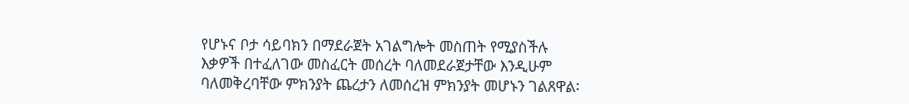የሆኑና ቦታ ሳይባክን በማደራጀት አገልግሎት መስጠት የሚያስችሉ እቃዎች በተፈለገው መስፈርት መሰረት ባለመደራጀታቸው እንዲሁም ባለመቅረባቸው ምክንያት ጨረታን ለመሰረዝ ምክንያት መሆኑን ገልጸዋል፡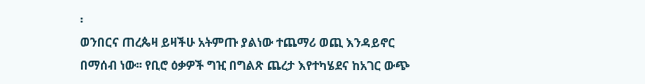፡
ወንበርና ጠረጴዛ ይዛችሁ አትምጡ ያልነው ተጨማሪ ወጪ እንዳይኖር በማሰብ ነው፡፡ የቢሮ ዕቃዎች ግዢ በግልጽ ጨረታ እየተካሄደና ከአገር ውጭ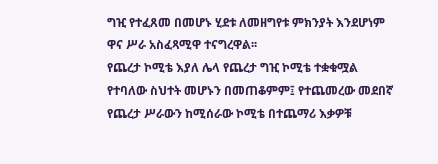ግዢ የተፈጸመ በመሆኑ ሂደቱ ለመዘግየቱ ምክንያት እንደሆነም ዋና ሥራ አስፈጻሚዋ ተናግረዋል፡፡
የጨረታ ኮሚቴ እያለ ሌላ የጨረታ ግዢ ኮሚቴ ተቋቁሟል የተባለው ስህተት መሆኑን በመጠቆምም፤ የተጨመረው መደበኛ የጨረታ ሥራውን ከሚሰራው ኮሚቴ በተጨማሪ እቃዎቹ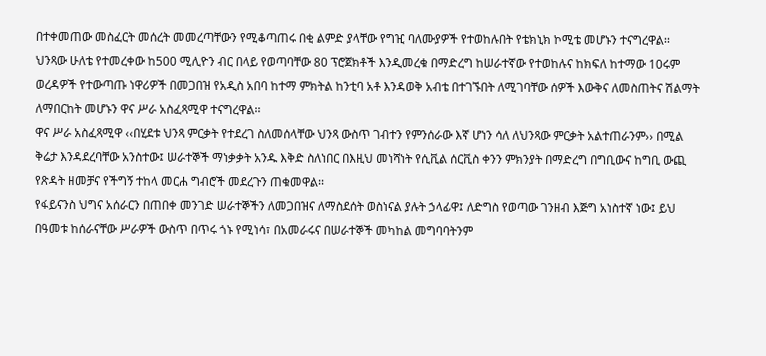በተቀመጠው መስፈርት መሰረት መመረጣቸውን የሚቆጣጠሩ በቂ ልምድ ያላቸው የግዢ ባለሙያዎች የተወከሉበት የቴክኒክ ኮሚቴ መሆኑን ተናግረዋል፡፡
ህንጻው ሁለቴ የተመረቀው ከ500 ሚሊዮን ብር በላይ የወጣባቸው 80 ፕሮጀክቶች እንዲመረቁ በማድረግ ከሠራተኛው የተወከሉና ከክፍለ ከተማው 10ሩም ወረዳዎች የተውጣጡ ነዋሪዎች በመጋበዝ የአዲስ አበባ ከተማ ምክትል ከንቲባ አቶ እንዳወቅ አብቴ በተገኙበት ለሚገባቸው ሰዎች እውቅና ለመስጠትና ሽልማት ለማበርከት መሆኑን ዋና ሥራ አስፈጻሚዋ ተናግረዋል፡፡
ዋና ሥራ አስፈጻሚዋ ‹‹በሂደቱ ህንጻ ምርቃት የተደረገ ስለመሰላቸው ህንጻ ውስጥ ገብተን የምንሰራው እኛ ሆነን ሳለ ለህንጻው ምርቃት አልተጠራንም›› በሚል ቅሬታ እንዳደረባቸው አንስተው፤ ሠራተኞች ማነቃቃት አንዱ እቅድ ስለነበር በእዚህ መነሻነት የሲቪል ሰርቪስ ቀንን ምክንያት በማድረግ በግቢውና ከግቢ ውጪ የጽዳት ዘመቻና የችግኝ ተከላ መርሐ ግብሮች መደረጉን ጠቁመዋል፡፡
የፋይናንስ ህግና አሰራርን በጠበቀ መንገድ ሠራተኞችን ለመጋበዝና ለማስደሰት ወስነናል ያሉት ኃላፊዋ፤ ለድግስ የወጣው ገንዘብ እጅግ አነስተኛ ነው፤ ይህ በዓመቱ ከሰራናቸው ሥራዎች ውስጥ በጥሩ ጎኑ የሚነሳ፣ በአመራሩና በሠራተኞች መካከል መግባባትንም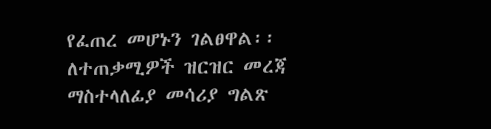የፈጠረ መሆኑን ገልፀዋል፡፡
ለተጠቃሚዎች ዝርዝር መረጃ ማስተላለፊያ መሳሪያ ግልጽ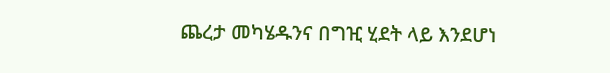ጨረታ መካሄዱንና በግዢ ሂደት ላይ እንደሆነ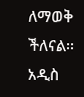ለማወቅ ችለናል፡፡
አዲስ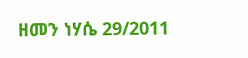ዘመን ነሃሴ 29/2011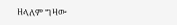ዘላለም ግዛው